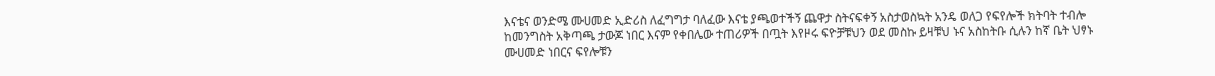እናቴና ወንድሜ ሙሀመድ ኢድሪስ ለፈግግታ ባለፈው እናቴ ያጫወተችኝ ጨዋታ ስትናፍቀኝ አስታወስኳት አንዴ ወለጋ የፍየሎች ክትባት ተብሎ ከመንግስት አቅጣጫ ታውጆ ነበር እናም የቀበሌው ተጠሪዎች በጧት እየዞሩ ፍዮቻቹህን ወደ መስኩ ይዛቹህ ኑና አስከትቡ ሲሉን ከኛ ቤት ህፃኑ ሙሀመድ ነበርና ፍየሎቹን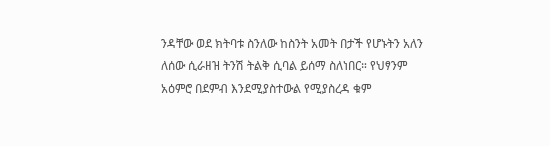ንዳቸው ወደ ክትባቱ ስንለው ከስንት አመት በታች የሆኑትን አለን ለሰው ሲራዘዝ ትንሽ ትልቅ ሲባል ይሰማ ስለነበር። የህፃንም አዕምሮ በደምብ እንደሚያስተውል የሚያስረዳ ቁም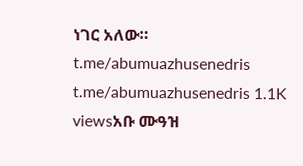ነገር አለው። t.me/abumuazhusenedris t.me/abumuazhusenedris 1.1K viewsአቡ ሙዓዝ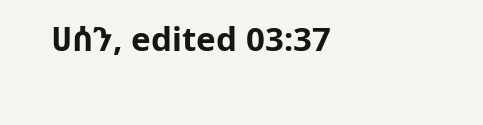ሀሰን, edited 03:37